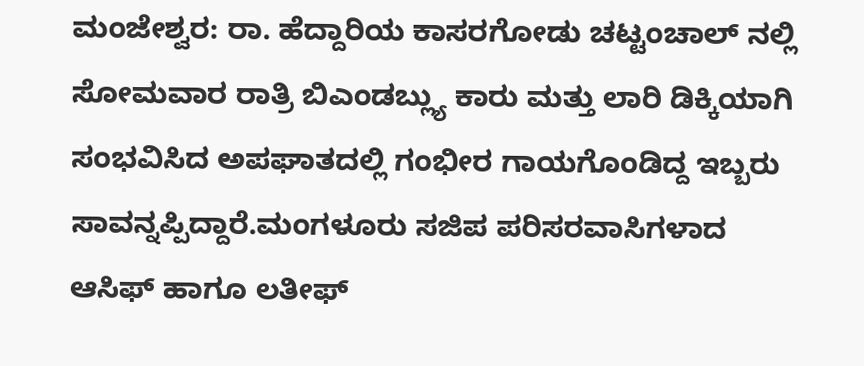ಮಂಜೇಶ್ವರ: ರಾ. ಹೆದ್ದಾರಿಯ ಕಾಸರಗೋಡು ಚಟ್ಟಂಚಾಲ್ ನಲ್ಲಿ ಸೋಮವಾರ ರಾತ್ರಿ ಬಿಎಂಡಬ್ಲ್ಯು ಕಾರು ಮತ್ತು ಲಾರಿ ಡಿಕ್ಕಿಯಾಗಿ ಸಂಭವಿಸಿದ ಅಪಘಾತದಲ್ಲಿ ಗಂಭೀರ ಗಾಯಗೊಂಡಿದ್ದ ಇಬ್ಬರು ಸಾವನ್ನಪ್ಪಿದ್ದಾರೆ.ಮಂಗಳೂರು ಸಜಿಪ ಪರಿಸರವಾಸಿಗಳಾದ ಆಸಿಫ್ ಹಾಗೂ ಲತೀಫ್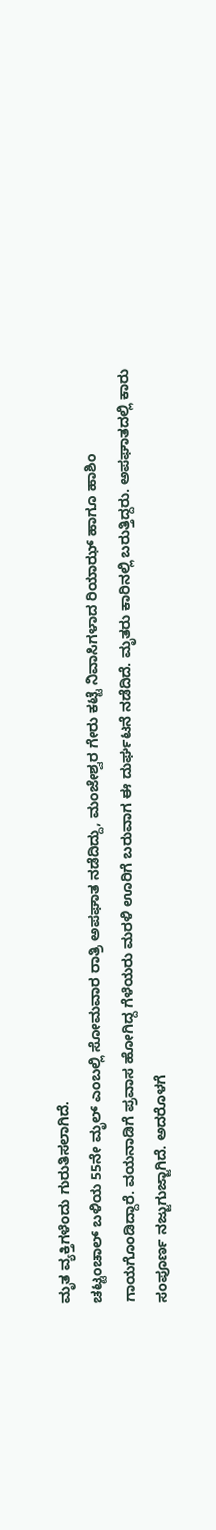ಮೃತ ವ್ಯಕ್ತಿಗಳೆಂದು ಗುರುತಿಸಲಾಗಿದೆ.
ಚಟ್ಟಂಚಾಲ್ ಬಳಿಯ 55ನೇ ಮೃಲ್ ಎಂಬಲ್ಲಿ ಸೋಮವಾರ ರಾತ್ರಿ ಅಪಘಾತ ನಡೆದಿದ್ದು, ಮಂಜೇಶ್ವರ ಗೇರು ಕಟ್ಟೆ ನಿವಾಸಿಗಳಾದ ರಿಯಾಝ್ ಹಾಗೂ ಹಾಶಿಂ ಗಾಯಗೊಂಡಿದ್ದಾರೆ. ವಯನಾಡಿಗೆ ಪ್ರವಾಸ ಹೋಗಿದ್ದ ಗೆಳೆಯರು ಮರಳಿ ಊರಿಗೆ ಬರುವಾಗ ಈ ದುರ್ಘಟನೆ ನಡೆದಿದೆ. ಮೃತರು ಕಾರಿನಲ್ಲಿ ಬರುತ್ತಿದ್ದರು. ಅಪಘಾತದಲ್ಲಿ ಕಾರು ಸಂಪೂರ್ಣ ನಜ್ಜುಗುಜ್ಜಾಗಿದೆ. ಅದರೊಳಗೆ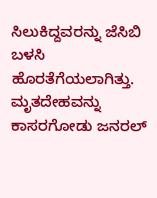ಸಿಲುಕಿದ್ದವರನ್ನು ಜೆಸಿಬಿ ಬಳಸಿ ಹೊರತೆಗೆಯಲಾಗಿತ್ತು. ಮೃತದೇಹವನ್ನು ಕಾಸರಗೋಡು ಜನರಲ್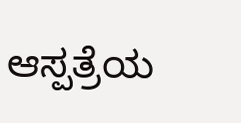ಆಸ್ಪತ್ರೆಯ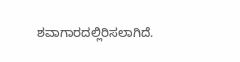ಶವಾಗಾರದಲ್ಲಿರಿಸಲಾಗಿದೆ.